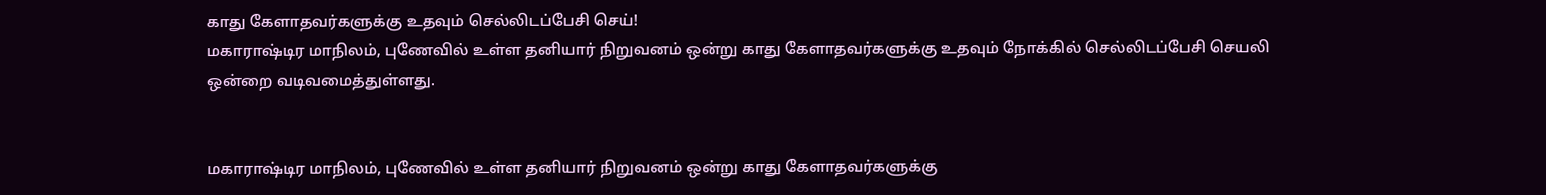காது கேளாதவர்களுக்கு உதவும் செல்லிடப்பேசி செய்!
மகாராஷ்டிர மாநிலம், புணேவில் உள்ள தனியார் நிறுவனம் ஒன்று காது கேளாதவர்களுக்கு உதவும் நோக்கில் செல்லிடப்பேசி செயலி ஒன்றை வடிவமைத்துள்ளது.


மகாராஷ்டிர மாநிலம், புணேவில் உள்ள தனியார் நிறுவனம் ஒன்று காது கேளாதவர்களுக்கு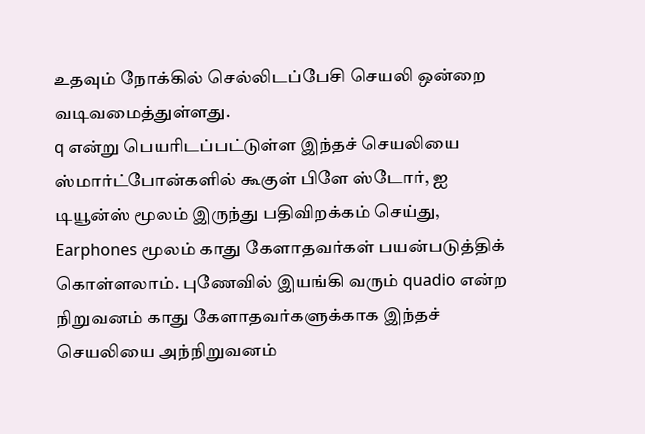உதவும் நோக்கில் செல்லிடப்பேசி செயலி ஒன்றை வடிவமைத்துள்ளது.
q என்று பெயரிடப்பட்டுள்ள இந்தச் செயலியை ஸ்மார்ட்போன்களில் கூகுள் பிளே ஸ்டோர், ஐ டியூன்ஸ் மூலம் இருந்து பதிவிறக்கம் செய்து, Earphones மூலம் காது கேளாதவர்கள் பயன்படுத்திக் கொள்ளலாம். புணேவில் இயங்கி வரும் quadio என்ற நிறுவனம் காது கேளாதவர்களுக்காக இந்தச் செயலியை அந்நிறுவனம்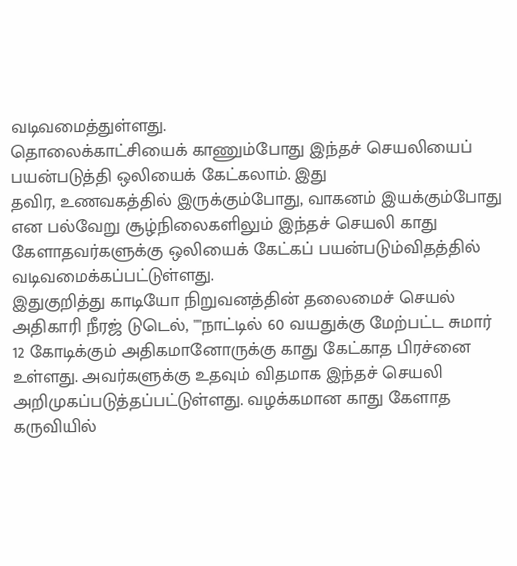வடிவமைத்துள்ளது.
தொலைக்காட்சியைக் காணும்போது இந்தச் செயலியைப் பயன்படுத்தி ஒலியைக் கேட்கலாம். இது
தவிர, உணவகத்தில் இருக்கும்போது, வாகனம் இயக்கும்போது என பல்வேறு சூழ்நிலைகளிலும் இந்தச் செயலி காது கேளாதவர்களுக்கு ஒலியைக் கேட்கப் பயன்படும்விதத்தில் வடிவமைக்கப்பட்டுள்ளது.
இதுகுறித்து காடியோ நிறுவனத்தின் தலைமைச் செயல் அதிகாரி நீரஜ் டுடெல், ""நாட்டில் 60 வயதுக்கு மேற்பட்ட சுமார் 12 கோடிக்கும் அதிகமானோருக்கு காது கேட்காத பிரச்னை உள்ளது. அவர்களுக்கு உதவும் விதமாக இந்தச் செயலி அறிமுகப்படுத்தப்பட்டுள்ளது. வழக்கமான காது கேளாத கருவியில்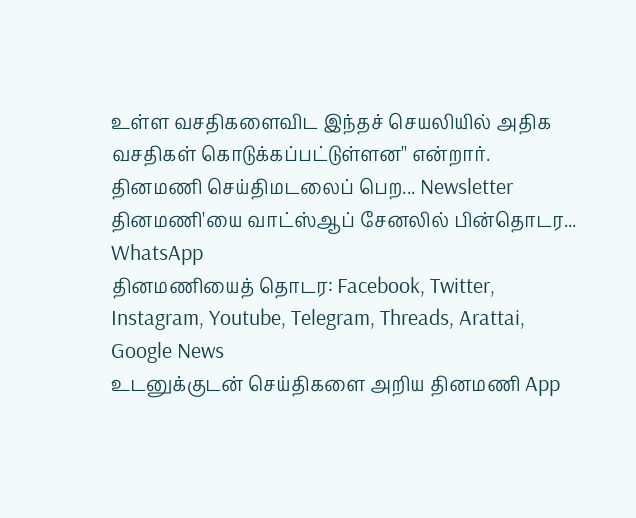உள்ள வசதிகளைவிட இந்தச் செயலியில் அதிக வசதிகள் கொடுக்கப்பட்டுள்ளன'' என்றார்.
தினமணி செய்திமடலைப் பெற... Newsletter
தினமணி'யை வாட்ஸ்ஆப் சேனலில் பின்தொடர... WhatsApp
தினமணியைத் தொடர: Facebook, Twitter, Instagram, Youtube, Telegram, Threads, Arattai, Google News
உடனுக்குடன் செய்திகளை அறிய தினமணி App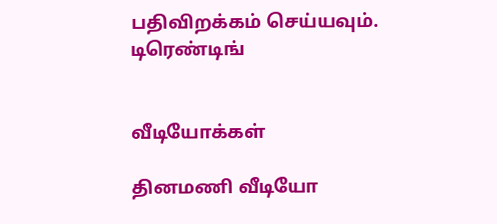பதிவிறக்கம் செய்யவும்.
டிரெண்டிங்


வீடியோக்கள்

தினமணி வீடியோ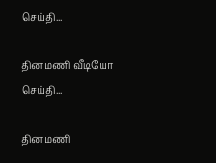செய்தி...

தினமணி வீடியோ செய்தி...

தினமணி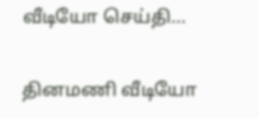வீடியோ செய்தி...

தினமணி வீடியோ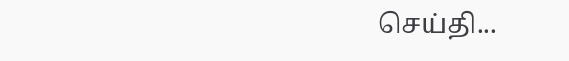செய்தி...